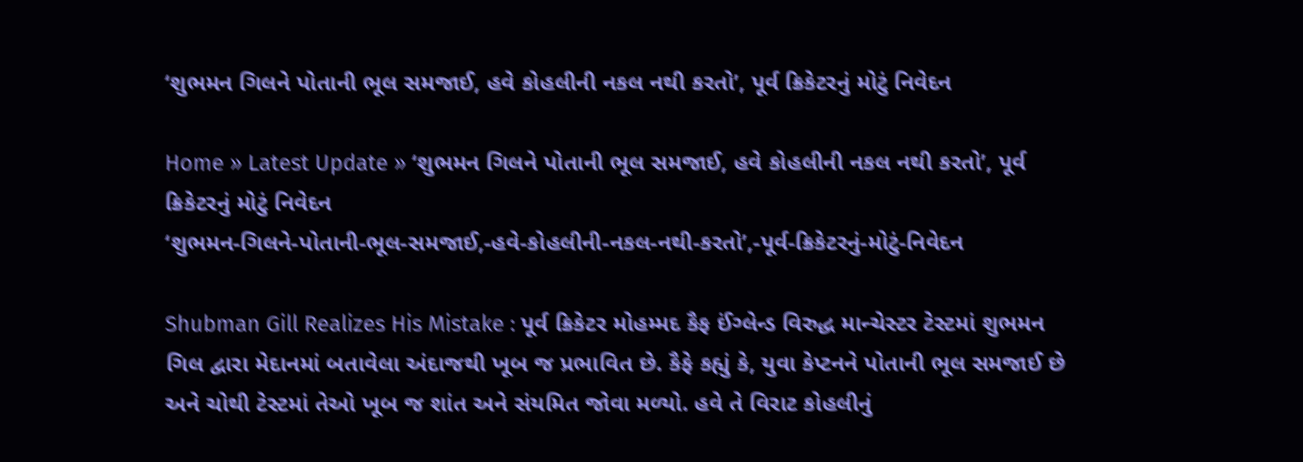‘શુભમન ગિલને પોતાની ભૂલ સમજાઈ, હવે કોહલીની નકલ નથી કરતો’, પૂર્વ ક્રિકેટરનું મોટું નિવેદન

Home » Latest Update » ‘શુભમન ગિલને પોતાની ભૂલ સમજાઈ, હવે કોહલીની નકલ નથી કરતો’, પૂર્વ ક્રિકેટરનું મોટું નિવેદન
‘શુભમન-ગિલને-પોતાની-ભૂલ-સમજાઈ,-હવે-કોહલીની-નકલ-નથી-કરતો’,-પૂર્વ-ક્રિકેટરનું-મોટું-નિવેદન

Shubman Gill Realizes His Mistake : પૂર્વ ક્રિકેટર મોહમ્મદ કૈફ ઈંગ્લેન્ડ વિરુદ્ધ માન્ચેસ્ટર ટેસ્ટમાં શુભમન ગિલ દ્વારા મેદાનમાં બતાવેલા અંદાજથી ખૂબ જ પ્રભાવિત છે. કૈફે કહ્યું કે, યુવા કેપ્ટનને પોતાની ભૂલ સમજાઈ છે અને ચોથી ટેસ્ટમાં તેઓ ખૂબ જ શાંત અને સંયમિત જોવા મળ્યો. હવે તે વિરાટ કોહલીનું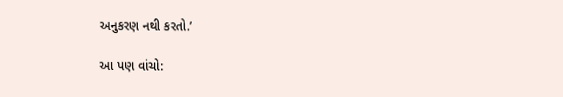અનુકરણ નથી કરતો.’

આ પણ વાંચો: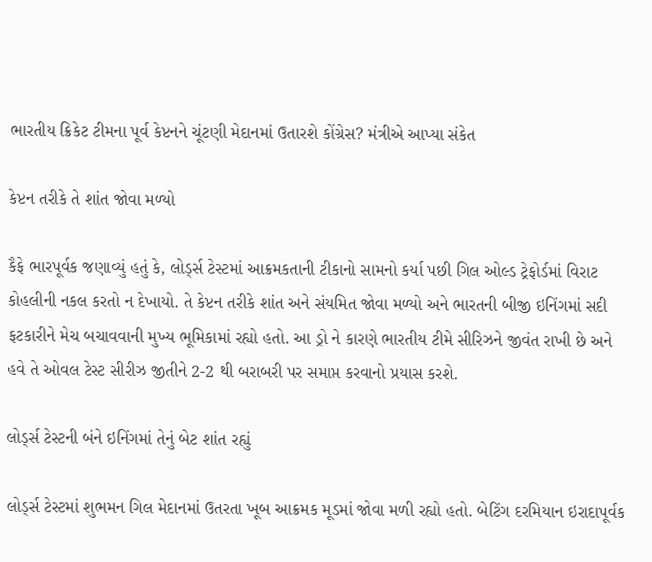ભારતીય ક્રિકેટ ટીમના પૂર્વ કેપ્ટનને ચૂંટણી મેદાનમાં ઉતારશે કોંગ્રેસ? મંત્રીએ આપ્યા સંકેત

કેપ્ટન તરીકે તે શાંત જોવા મળ્યો

કૈફે ભારપૂર્વક જણાવ્યું હતું કે, લોર્ડ્સ ટેસ્ટમાં આક્રમકતાની ટીકાનો સામનો કર્યા પછી ગિલ ઓલ્ડ ટ્રેફોર્ડમાં વિરાટ કોહલીની નકલ કરતો ન દેખાયો. તે કેપ્ટન તરીકે શાંત અને સંયમિત જોવા મળ્યો અને ભારતની બીજી ઇનિંગમાં સદી ફટકારીને મેચ બચાવવાની મુખ્ય ભૂમિકામાં રહ્યો હતો. આ ડ્રો ને કારણે ભારતીય ટીમે સીરિઝને જીવંત રાખી છે અને હવે તે ઓવલ ટેસ્ટ સીરીઝ જીતીને 2-2 થી બરાબરી પર સમાપ્ત કરવાનો પ્રયાસ કરશે.

લોર્ડ્સ ટેસ્ટની બંને ઇનિંગમાં તેનું બેટ શાંત રહ્યું

લોર્ડ્સ ટેસ્ટમાં શુભમન ગિલ મેદાનમાં ઉતરતા ખૂબ આક્રમક મૂડમાં જોવા મળી રહ્યો હતો. બેટિંગ દરમિયાન ઇરાદાપૂર્વક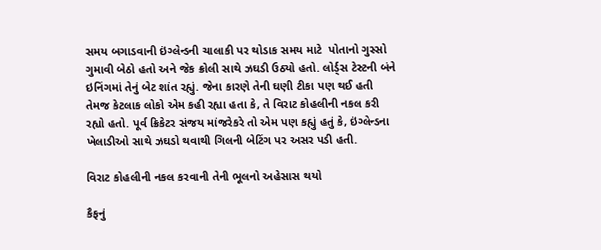સમય બગાડવાની ઇંગ્લેન્ડની ચાલાકી પર થોડાક સમય માટે  પોતાનો ગુસ્સો ગુમાવી બેઠો હતો અને જેક ક્રોલી સાથે ઝઘડી ઉઠ્યો હતો. લોર્ડ્સ ટેસ્ટની બંને ઇનિંગમાં તેનું બેટ શાંત રહ્યું. જેના કારણે તેની ઘણી ટીકા પણ થઈ હતી તેમજ કેટલાક લોકો એમ કહી રહ્યા હતા કે, તે વિરાટ કોહલીની નકલ કરી રહ્યો હતો. પૂર્વ ક્રિકેટર સંજય માંજરેકરે તો એમ પણ કહ્યું હતું કે, ઇંગ્લેન્ડના ખેલાડીઓ સાથે ઝઘડો થવાથી ગિલની બેટિંગ પર અસર પડી હતી.

વિરાટ કોહલીની નકલ કરવાની તેની ભૂલનો અહેસાસ થયો

કૈફનું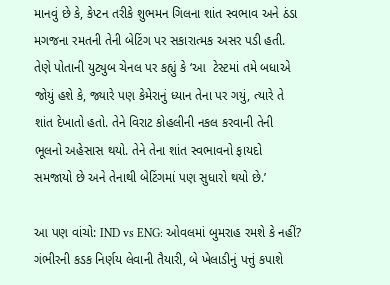માનવું છે કે, કેપ્ટન તરીકે શુભમન ગિલના શાંત સ્વભાવ અને ઠંડા મગજના રમતની તેની બેટિંગ પર સકારાત્મક અસર પડી હતી. તેણે પોતાની યુટ્યુબ ચેનલ પર કહ્યું કે ‘આ  ટેસ્ટમાં તમે બધાએ જોયું હશે કે, જ્યારે પણ કેમેરાનું ધ્યાન તેના પર ગયું, ત્યારે તે શાંત દેખાતો હતો. તેને વિરાટ કોહલીની નકલ કરવાની તેની ભૂલનો અહેસાસ થયો. તેને તેના શાંત સ્વભાવનો ફાયદો સમજાયો છે અને તેનાથી બેટિંગમાં પણ સુધારો થયો છે.’

આ પણ વાંચો: IND vs ENG: ઓવલમાં બુમરાહ રમશે કે નહીં? ગંભીરની કડક નિર્ણય લેવાની તૈયારી, બે ખેલાડીનું પત્તું કપાશે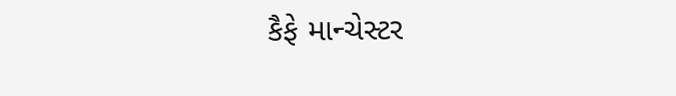કૈફે માન્ચેસ્ટર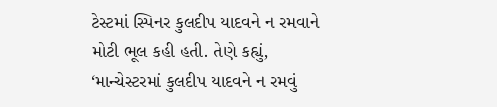ટેસ્ટમાં સ્પિનર કુલદીપ યાદવને ન રમવાને મોટી ભૂલ કહી હતી. તેણે કહ્યું, ‘માન્ચેસ્ટરમાં કુલદીપ યાદવને ન રમવું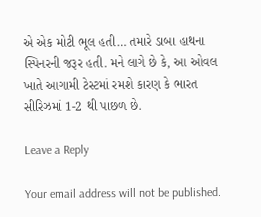એ એક મોટી ભૂલ હતી… તમારે ડાબા હાથના સ્પિનરની જરૂર હતી. મને લાગે છે કે, આ ઓવલ ખાતે આગામી ટેસ્ટમાં રમશે કારણ કે ભારત સીરિઝમાં 1-2 થી પાછળ છે.

Leave a Reply

Your email address will not be published.